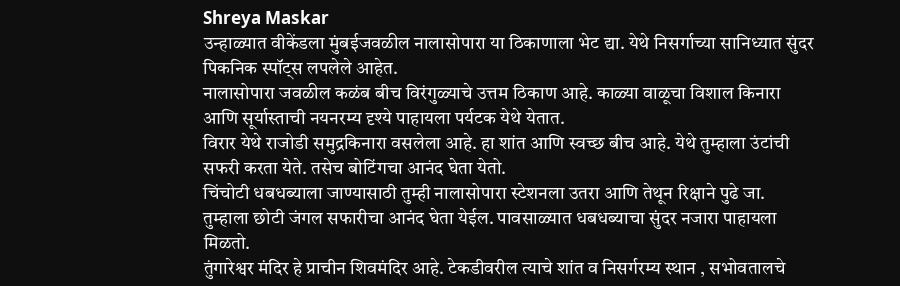Shreya Maskar
उन्हाळ्यात वीकेंडला मुंबईजवळील नालासोपारा या ठिकाणाला भेट द्या. येथे निसर्गाच्या सानिध्यात सुंदर पिकनिक स्पॉट्स लपलेले आहेत.
नालासोपारा जवळील कळंब बीच विरंगुळ्याचे उत्तम ठिकाण आहे. काळ्या वाळूचा विशाल किनारा आणि सूर्यास्ताची नयनरम्य दृश्ये पाहायला पर्यटक येथे येतात.
विरार येथे राजोडी समुद्रकिनारा वसलेला आहे. हा शांत आणि स्वच्छ बीच आहे. येथे तुम्हाला उंटांची सफरी करता येते. तसेच बोटिंगचा आनंद घेता येतो.
चिंचोटी धबधब्याला जाण्यासाठी तुम्ही नालासोपारा स्टेशनला उतरा आणि तेथून रिक्षाने पुढे जा. तुम्हाला छोटी जंगल सफारीचा आनंद घेता येईल. पावसाळ्यात धबधब्याचा सुंदर नजारा पाहायला मिळतो.
तुंगारेश्वर मंदिर हे प्राचीन शिवमंदिर आहे. टेकडीवरील त्याचे शांत व निसर्गरम्य स्थान , सभोवतालचे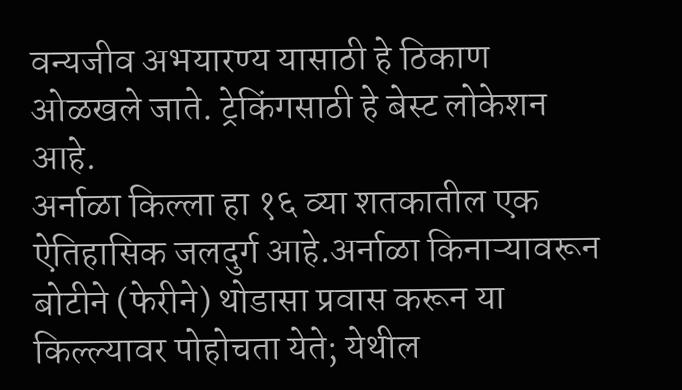वन्यजीव अभयारण्य यासाठी हे ठिकाण ओळखले जाते. ट्रेकिंगसाठी हे बेस्ट लोकेशन आहे.
अर्नाळा किल्ला हा १६ व्या शतकातील एक ऐतिहासिक जलदुर्ग आहे.अर्नाळा किनाऱ्यावरून बोटीने (फेरीने) थोडासा प्रवास करून या किल्ल्यावर पोहोचता येते; येथील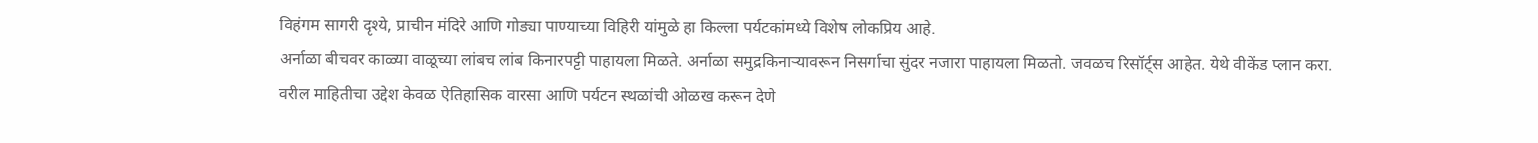विहंगम सागरी दृश्ये, प्राचीन मंदिरे आणि गोड्या पाण्याच्या विहिरी यांमुळे हा किल्ला पर्यटकांमध्ये विशेष लोकप्रिय आहे.
अर्नाळा बीचवर काळ्या वाळूच्या लांबच लांब किनारपट्टी पाहायला मिळते. अर्नाळा समुद्रकिनाऱ्यावरून निसर्गाचा सुंदर नजारा पाहायला मिळतो. जवळच रिसॉर्ट्स आहेत. येथे वीकेंड प्लान करा.
वरील माहितीचा उद्देश केवळ ऐतिहासिक वारसा आणि पर्यटन स्थळांची ओळख करून देणे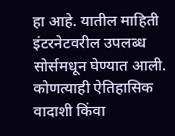हा आहे. यातील माहिती इंटरनेटवरील उपलब्ध सोर्समधून घेण्यात आली. कोणत्याही ऐतिहासिक वादाशी किंवा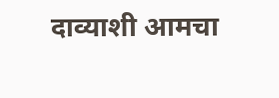दाव्याशी आमचा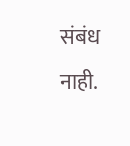संबंध नाही.